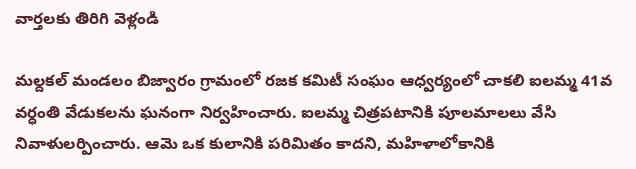వార్తలకు తిరిగి వెళ్లండి

మల్దకల్ మండలం బిజ్వారం గ్రామంలో రజక కమిటీ సంఘం ఆధ్వర్యంలో చాకలి ఐలమ్మ 41వ వర్ధంతి వేడుకలను ఘనంగా నిర్వహించారు. ఐలమ్మ చిత్రపటానికి పూలమాలలు వేసి నివాళులర్పించారు. ఆమె ఒక కులానికి పరిమితం కాదని, మహిళాలోకానికి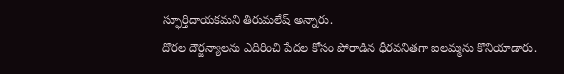స్ఫూర్తిదాయకమని తిరుమలేష్ అన్నారు.
దొరల దౌర్జన్యాలను ఎదిరించి పేదల కోసం పోరాడిన ధీరవనితగా ఐలమ్మను కొనియాడారు.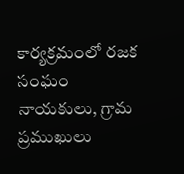కార్యక్రమంలో రజక సంఘం నాయకులు, గ్రామ ప్రముఖులు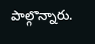పాల్గొన్నారు.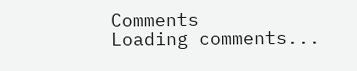Comments
Loading comments...